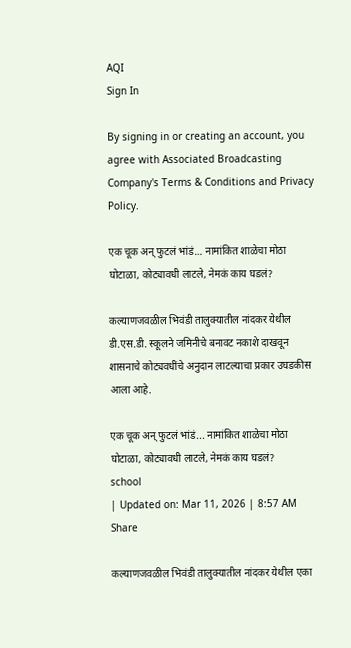AQI
Sign In

By signing in or creating an account, you agree with Associated Broadcasting Company's Terms & Conditions and Privacy Policy.

एक चूक अन् फुटलं भांडं… नामांकित शाळेचा मोठा घोटाळा, कोट्यावधी लाटले, नेमकं काय घडलं?

कल्याणजवळील भिवंडी तालुक्यातील नांदकर येथील डी.एस.डी. स्कूलने जमिनीचे बनावट नकाशे दाखवून शासनाचे कोट्यवधींचे अनुदान लाटल्याचा प्रकार उघडकीस आला आहे.

एक चूक अन् फुटलं भांडं... नामांकित शाळेचा मोठा घोटाळा, कोट्यावधी लाटले, नेमकं काय घडलं?
school
| Updated on: Mar 11, 2026 | 8:57 AM
Share

कल्याणजवळील भिवंडी तालुक्यातील नांदकर येथील एका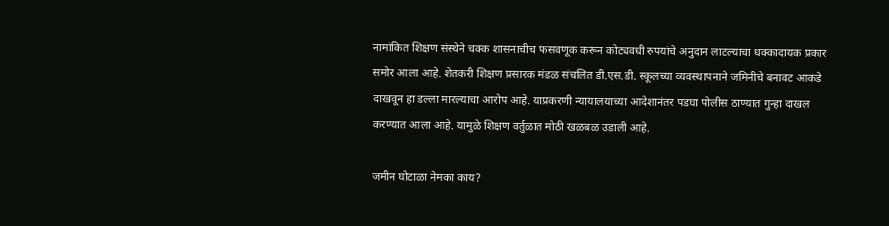नामांकित शिक्षण संस्थेने चक्क शासनाचीच फसवणूक करून कोट्यवधी रुपयांचे अनुदान लाटल्याचा धक्कादायक प्रकार समोर आला आहे. शेतकरी शिक्षण प्रसारक मंडळ संचलित डी.एस.डी. स्कूलच्या व्यवस्थापनाने जमिनीचे बनावट आकडे दाखवून हा डल्ला मारल्याचा आरोप आहे. याप्रकरणी न्यायालयाच्या आदेशानंतर पडघा पोलीस ठाण्यात गुन्हा दाखल करण्यात आला आहे. यामुळे शिक्षण वर्तुळात मोठी खळबळ उडाली आहे.

जमीन घोटाळा नेमका काय?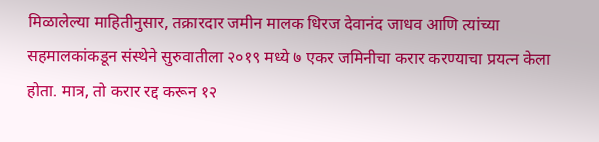मिळालेल्या माहितीनुसार, तक्रारदार जमीन मालक धिरज देवानंद जाधव आणि त्यांच्या सहमालकांकडून संस्थेने सुरुवातीला २०१९ मध्ये ७ एकर जमिनीचा करार करण्याचा प्रयत्न केला होता. मात्र, तो करार रद्द करून १२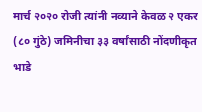मार्च २०२० रोजी त्यांनी नव्याने केवळ २ एकर (८० गुंठे) जमिनीचा ३३ वर्षांसाठी नोंदणीकृत भाडे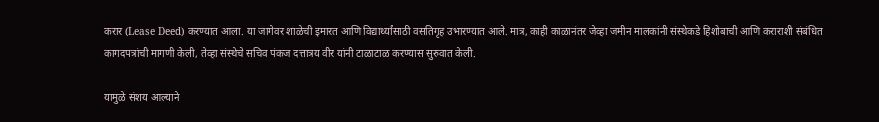करार (Lease Deed) करण्यात आला. या जागेवर शाळेची इमारत आणि विद्यार्थ्यांसाठी वसतिगृह उभारण्यात आले. मात्र, काही काळानंतर जेव्हा जमीन मालकांनी संस्थेकडे हिशोबाची आणि कराराशी संबंधित कागदपत्रांची मागणी केली, तेव्हा संस्थेचे सचिव पंकज दत्तात्रय वीर यांनी टाळाटाळ करण्यास सुरुवात केली.

यामुळे संशय आल्याने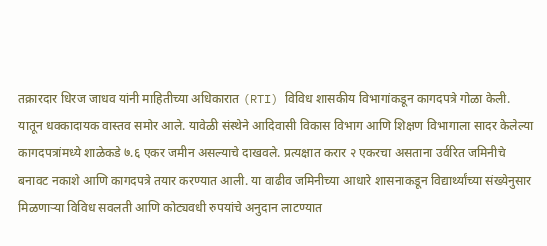तक्रारदार धिरज जाधव यांनी माहितीच्या अधिकारात (RTI) विविध शासकीय विभागांकडून कागदपत्रे गोळा केली. यातून धक्कादायक वास्तव समोर आले. यावेळी संस्थेने आदिवासी विकास विभाग आणि शिक्षण विभागाला सादर केलेल्या कागदपत्रांमध्ये शाळेकडे ७.६ एकर जमीन असल्याचे दाखवले. प्रत्यक्षात करार २ एकरचा असताना उर्वरित जमिनीचे बनावट नकाशे आणि कागदपत्रे तयार करण्यात आली. या वाढीव जमिनीच्या आधारे शासनाकडून विद्यार्थ्यांच्या संख्येनुसार मिळणाऱ्या विविध सवलती आणि कोट्यवधी रुपयांचे अनुदान लाटण्यात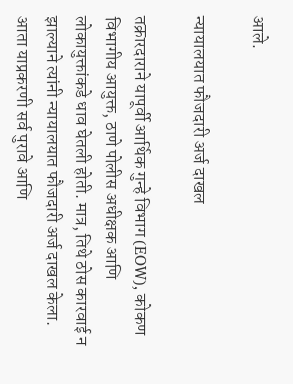आले.

न्यायालयात फौजदारी अर्ज दाखल

तक्रारदाराने यापूर्वी आर्थिक गुन्हे विभाग (EOW), कोकण विभागीय आयुक्त, ठाणे पोलीस अधीक्षक आणि लोकायुक्तांकडे धाव घेतली होती. मात्र, तिथे ठोस कारवाई न झाल्याने त्यांनी न्यायालयात फौजदारी अर्ज दाखल केला. आता याप्रकरणी सर्व पुरावे आणि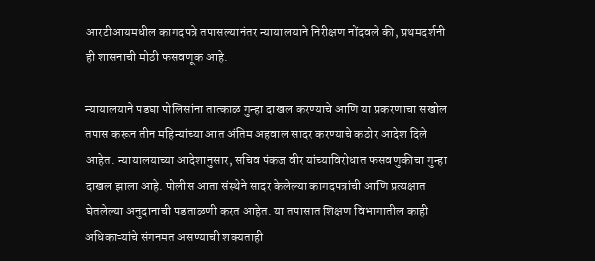आरटीआयमधील कागदपत्रे तपासल्यानंतर न्यायालयाने निरीक्षण नोंदवले की, प्रथमदर्शनी ही शासनाची मोठी फसवणूक आहे.

न्यायालयाने पडघा पोलिसांना तात्काळ गुन्हा दाखल करण्याचे आणि या प्रकरणाचा सखोल तपास करून तीन महिन्यांच्या आत अंतिम अहवाल सादर करण्याचे कठोर आदेश दिले आहेत. न्यायालयाच्या आदेशानुसार, सचिव पंकज वीर यांच्याविरोधात फसवणुकीचा गुन्हा दाखल झाला आहे. पोलीस आता संस्थेने सादर केलेल्या कागदपत्रांची आणि प्रत्यक्षात घेतलेल्या अनुदानाची पडताळणी करत आहेत. या तपासात शिक्षण विभागातील काही अधिकाऱ्यांचे संगनमत असण्याची शक्यताही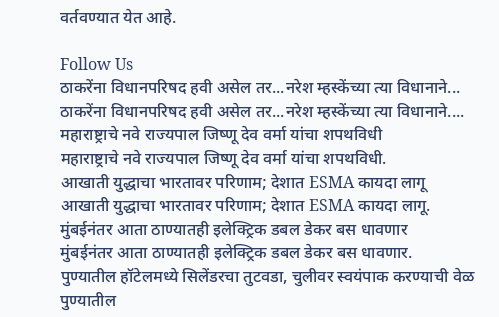वर्तवण्यात येत आहे.

Follow Us
ठाकरेंना विधानपरिषद हवी असेल तर...नरेश म्हस्केंच्या त्या विधानाने...
ठाकरेंना विधानपरिषद हवी असेल तर...नरेश म्हस्केंच्या त्या विधानाने....
महाराष्ट्राचे नवे राज्यपाल जिष्णू देव वर्मा यांचा शपथविधी
महाराष्ट्राचे नवे राज्यपाल जिष्णू देव वर्मा यांचा शपथविधी.
आखाती युद्धाचा भारतावर परिणाम; देशात ESMA कायदा लागू
आखाती युद्धाचा भारतावर परिणाम; देशात ESMA कायदा लागू.
मुंबईनंतर आता ठाण्यातही इलेक्ट्रिक डबल डेकर बस धावणार
मुंबईनंतर आता ठाण्यातही इलेक्ट्रिक डबल डेकर बस धावणार.
पुण्यातील हॉटेलमध्ये सिलेंडरचा तुटवडा, चुलीवर स्वयंपाक करण्याची वेळ
पुण्यातील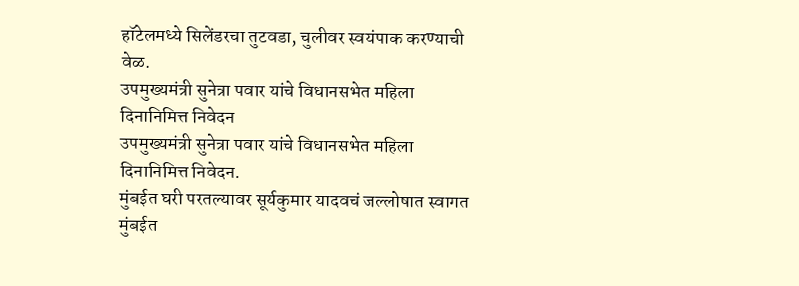हॉटेलमध्ये सिलेंडरचा तुटवडा, चुलीवर स्वयंपाक करण्याची वेळ.
उपमुख्यमंत्री सुनेत्रा पवार यांचे विधानसभेत महिला दिनानिमित्त निवेदन
उपमुख्यमंत्री सुनेत्रा पवार यांचे विधानसभेत महिला दिनानिमित्त निवेदन.
मुंबईत घरी परतल्यावर सूर्यकुमार यादवचं जल्लोषात स्वागत
मुंबईत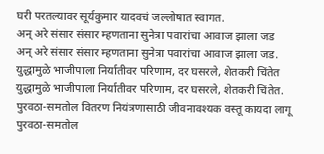घरी परतल्यावर सूर्यकुमार यादवचं जल्लोषात स्वागत.
अन् अरे संसार संसार म्हणताना सुनेत्रा पवारांचा आवाज झाला जड
अन् अरे संसार संसार म्हणताना सुनेत्रा पवारांचा आवाज झाला जड.
युद्धामुळे भाजीपाला निर्यातीवर परिणाम, दर घसरले, शेतकरी चिंतेत
युद्धामुळे भाजीपाला निर्यातीवर परिणाम, दर घसरले, शेतकरी चिंतेत.
पुरवठा-समतोल वितरण नियंत्रणासाठी जीवनावश्यक वस्तू कायदा लागू
पुरवठा-समतोल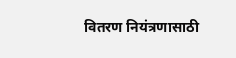वितरण नियंत्रणासाठी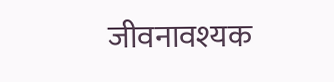जीवनावश्यक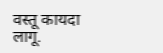वस्तू कायदा लागू.